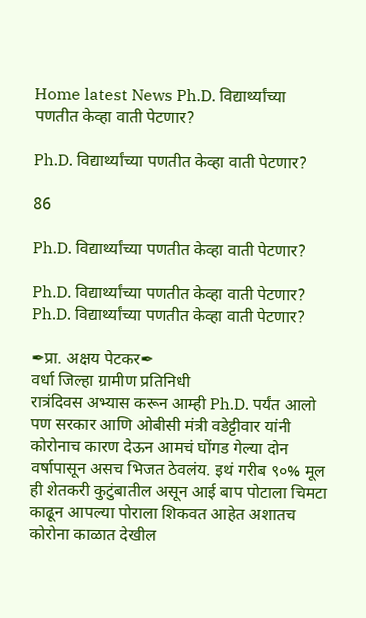Home latest News Ph.D. विद्यार्थ्यांच्या पणतीत केव्हा वाती पेटणार?

Ph.D. विद्यार्थ्यांच्या पणतीत केव्हा वाती पेटणार?

86

Ph.D. विद्यार्थ्यांच्या पणतीत केव्हा वाती पेटणार?

Ph.D. विद्यार्थ्यांच्या पणतीत केव्हा वाती पेटणार?
Ph.D. विद्यार्थ्यांच्या पणतीत केव्हा वाती पेटणार?

✒प्रा. अक्षय पेटकर✒
वर्धा जिल्हा ग्रामीण प्रतिनिधी
रात्रंदिवस अभ्यास करून आम्ही Ph.D. पर्यंत आलो पण सरकार आणि ओबीसी मंत्री वडेट्टीवार यांनी कोरोनाच कारण देऊन आमचं घोंगड गेल्या दोन वर्षापासून असच भिजत ठेवलंय. इथं गरीब ९०% मूल ही शेतकरी कुटुंबातील असून आई बाप पोटाला चिमटा काढून आपल्या पोराला शिकवत आहेत अशातच कोरोना काळात देखील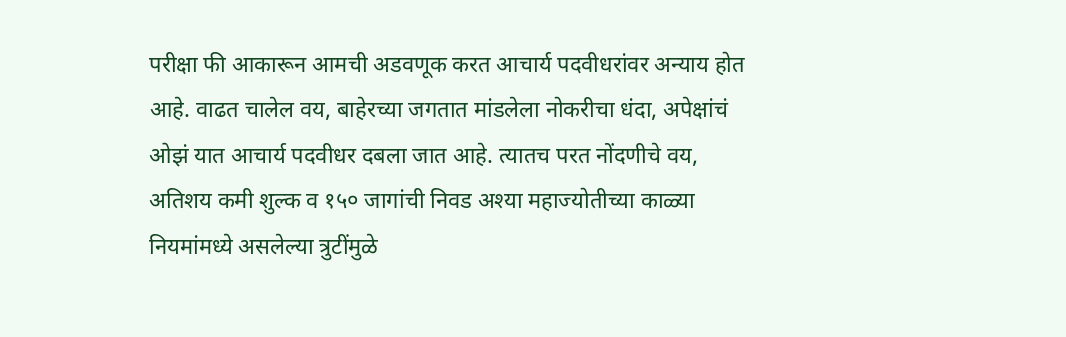परीक्षा फी आकारून आमची अडवणूक करत आचार्य पदवीधरांवर अन्याय होत आहे. वाढत चालेल वय, बाहेरच्या जगतात मांडलेला नोकरीचा धंदा, अपेक्षांचं ओझं यात आचार्य पदवीधर दबला जात आहे. त्यातच परत नोंदणीचे वय, अतिशय कमी शुल्क व १५० जागांची निवड अश्या महाज्योतीच्या काळ्या नियमांमध्ये असलेल्या त्रुटींमुळे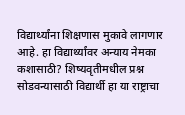विद्यार्थ्यांना शिक्षणास मुकावे लागणार आहे. हा विद्यार्थ्यांवर अन्याय नेमका कशासाठी? शिष्यवृतीमधील प्रश्न सोडवन्यासाठी विद्यार्थी हा या राष्ट्राचा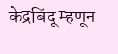केद्रबिंदू म्हणून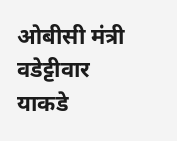ओबीसी मंत्री वडेट्टीवार याकडे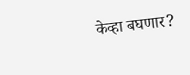केव्हा बघणार?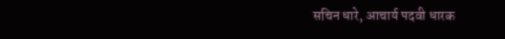सचिन धारे, आचार्य पदवी धारक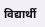विद्यार्थी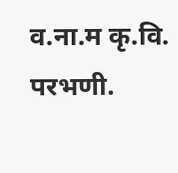व.ना.म कृ.वि. परभणी.